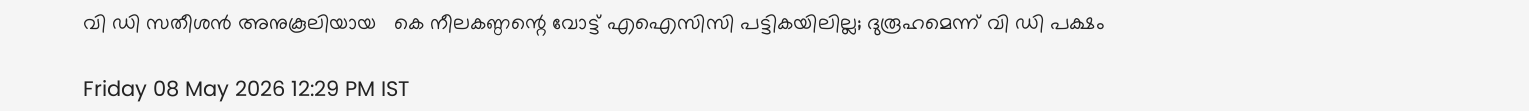വി ഡി സതീശൻ അനുകൂലിയായ   കെ നീലകണ്ഠന്റെ വോട്ട് എഐസിസി പട്ടികയിലില്ല; ദുരൂഹമെന്ന് വി ഡി പക്ഷം

Friday 08 May 2026 12:29 PM IST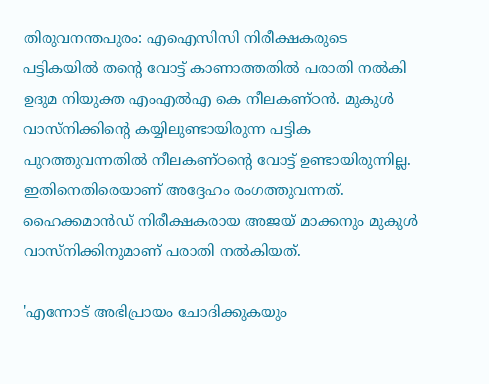തിരുവനന്തപുരം: എഐസിസി നിരീക്ഷകരുടെ പട്ടികയിൽ തന്റെ വോട്ട് കാണാത്തതിൽ പരാതി നൽകി ഉദുമ നിയുക്ത എംഎൽഎ കെ നീലകണ്ഠൻ. മുകുൾ വാസ്‌നിക്കിന്റെ കയ്യിലുണ്ടായിരുന്ന പട്ടിക പുറത്തുവന്നതിൽ നീലകണ്ഠന്റെ വോട്ട് ഉണ്ടായിരുന്നില്ല. ഇതിനെതിരെയാണ് അദ്ദേഹം രംഗത്തുവന്നത്. ഹൈക്കമാൻഡ് നിരീക്ഷകരായ അജയ് മാക്കനും മുകുൾ വാസ്‌നിക്കിനുമാണ് പരാതി നൽകിയത്.

'എന്നോട് അഭിപ്രായം ചോദിക്കുകയും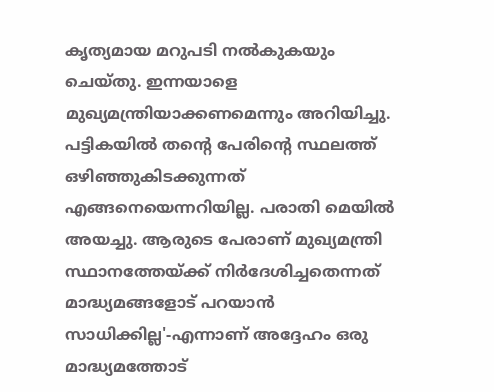കൃത്യമായ മറുപടി നൽകുകയും ചെയ്തു. ഇന്നയാളെ മുഖ്യമന്ത്രിയാക്കണമെന്നും അറിയിച്ചു. പട്ടികയിൽ തന്റെ പേരിന്റെ സ്ഥലത്ത് ഒഴിഞ്ഞുകിടക്കുന്നത് എങ്ങനെയെന്നറിയില്ല. പരാതി മെയിൽ അയച്ചു. ആരുടെ പേരാണ് മുഖ്യമന്ത്രി സ്ഥാനത്തേയ്ക്ക് നിർദേശിച്ചതെന്നത് മാദ്ധ്യമങ്ങളോട് പറയാൻ സാധിക്കില്ല'-എന്നാണ് അദ്ദേഹം ഒരു മാദ്ധ്യമത്തോട്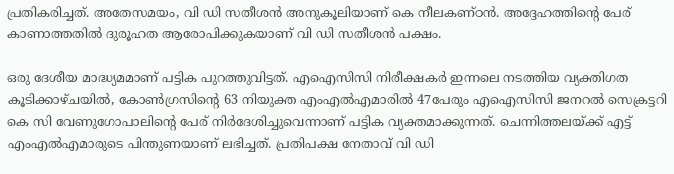പ്രതികരിച്ചത്. അതേസമയം, വി ഡി സതീശൻ അനുകൂലിയാണ് കെ നീലകണ്ഠൻ. അദ്ദേഹത്തിന്റെ പേര് കാണാത്തതിൽ ദുരൂഹത ആരോപിക്കുകയാണ് വി ഡി സതീശൻ പക്ഷം.

ഒരു ദേശീയ മാദ്ധ്യമമാണ് പട്ടിക പുറത്തുവിട്ടത്. എഐസിസി നിരീക്ഷകർ ഇന്നലെ നടത്തിയ വ്യക്തിഗത കൂടിക്കാഴ്‌ചയിൽ, കോൺഗ്രസിന്റെ 63 നിയുക്ത എംഎൽഎമാരിൽ 47പേരും എഐസിസി ജനറൽ സെക്രട്ടറി കെ സി വേണുഗോപാലിന്റെ പേര് നിർദേശിച്ചുവെന്നാണ് പട്ടിക വ്യക്തമാക്കുന്നത്. ചെന്നിത്തലയ്‌ക്ക് എട്ട് എംഎൽഎമാരുടെ പിന്തുണയാണ് ലഭിച്ചത്. പ്രതിപക്ഷ നേതാവ് വി ഡി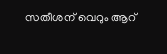സതീശന് വെറും ആറ്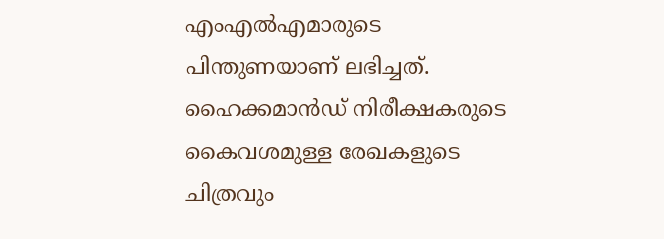എംഎൽഎമാരുടെ പിന്തുണയാണ് ലഭിച്ചത്. ഹൈക്കമാൻഡ് നിരീക്ഷകരുടെ കൈവശമുള്ള രേഖകളുടെ ചിത്രവും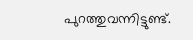പുറത്തുവന്നിട്ടുണ്ട്.